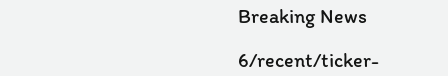Breaking News

6/recent/ticker-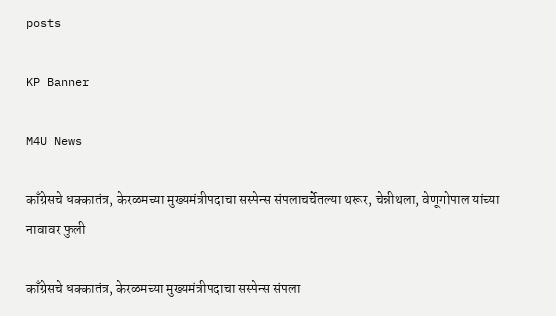posts

KP Banner

M4U News

काँग्रेसचे धक्कातंत्र, केरळमच्या मुख्यमंत्रीपदाचा सस्पेन्स संपलाचर्चेतल्या थरूर, चेन्नीथला, वेणूगोपाल यांच्या नावावर फुली

काँग्रेसचे धक्कातंत्र, केरळमच्या मुख्यमंत्रीपदाचा सस्पेन्स संपला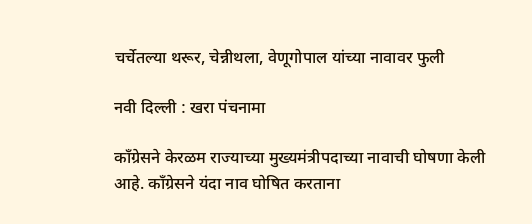चर्चेतल्या थरूर, चेन्नीथला, वेणूगोपाल यांच्या नावावर फुली

नवी दिल्ली : खरा पंचनामा

काँग्रेसने केरळम राज्याच्या मुख्यमंत्रीपदाच्या नावाची घोषणा केली आहे. काँग्रेसने यंदा नाव घोषित करताना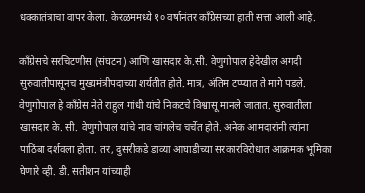धक्कातंत्राचा वापर केला. केरळममध्ये १० वर्षानंतर काँग्रेसच्या हाती सत्ता आली आहे.

काँग्रेसचे सरचिटणीस (संघटन) आणि खासदार के.सी. वेणुगोपाल हेदेखील अगदी सुरुवातीपासूनच मुख्यमंत्रीपदाच्या शर्यतीत होते. मात्र, अंतिम टप्प्यात ते मागे पडले. वेणुगोपाल हे काँग्रेस नेते राहुल गांधी यांचे निकटचे विश्वासू मानले जातात. सुरुवातीला खासदार के. सी. वेणुगोपाल यांचे नाव चांगलेच चर्चेत होते. अनेक आमदारांनी त्यांना पाठिंबा दर्शवला होता. तर, दुसरीकडे डाव्या आघाडीच्या सरकारविरोधात आक्रमक भूमिका घेणारे व्ही. डी. सतीशन यांच्याही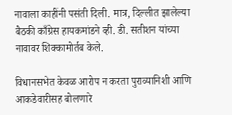नावाला काहींनी पसंती दिली. मात्र, दिल्लीत झालेल्या बैठकी काँग्रेस हायकमांडने व्ही. डी. सतीशन यांच्या नावावर शिक्कामोर्तब केले.

विधानसभेत केवळ आरोप न करता पुराव्यानिशी आणि आकडेवारीसह बोलणारे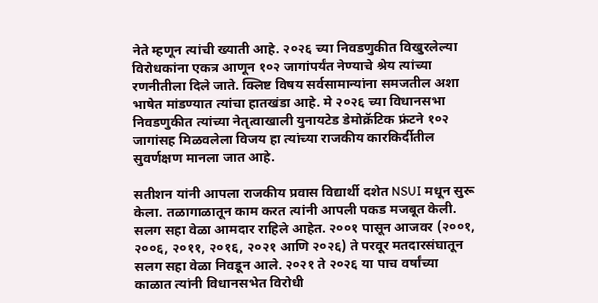नेते म्हणून त्यांची ख्याती आहे. २०२६ च्या निवडणुकीत विखुरलेल्या विरोधकांना एकत्र आणून १०२ जागांपर्यंत नेण्याचे श्रेय त्यांच्या रणनीतीला दिले जाते. क्लिष्ट विषय सर्वसामान्यांना समजतील अशा भाषेत मांडण्यात त्यांचा हातखंडा आहे. मे २०२६ च्या विधानसभा निवडणुकीत त्यांच्या नेतृत्वाखाली युनायटेड डेमोक्रॅटिक फ्रंटने १०२ जागांसह मिळवलेला विजय हा त्यांच्या राजकीय कारकिर्दीतील सुवर्णक्षण मानला जात आहे.

सतीशन यांनी आपला राजकीय प्रवास विद्यार्थी दशेत NSUI मधून सुरू केला. तळागाळातून काम करत त्यांनी आपली पकड मजबूत केली. सलग सहा वेळा आमदार राहिले आहेत. २००१ पासून आजवर (२००१, २००६, २०११, २०१६, २०२१ आणि २०२६) ते परवूर मतदारसंघातून सलग सहा वेळा निवडून आले. २०२१ ते २०२६ या पाच वर्षांच्या काळात त्यांनी विधानसभेत विरोधी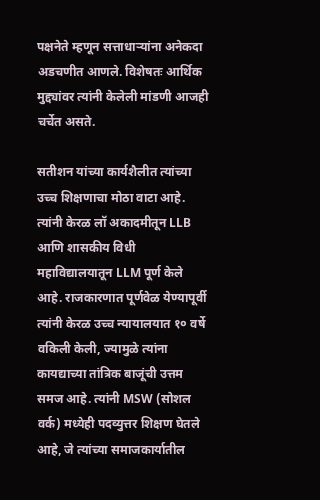पक्षनेते म्हणून सत्ताधाऱ्यांना अनेकदा अडचणीत आणले. विशेषतः आर्थिक मुद्द्यांवर त्यांनी केलेली मांडणी आजही चर्चेत असते.

सतीशन यांच्या कार्यशैलीत त्यांच्या उच्च शिक्षणाचा मोठा वाटा आहे. त्यांनी केरळ लॉ अकादमीतून LLB आणि शासकीय विधी महाविद्यालयातून LLM पूर्ण केले आहे. राजकारणात पूर्णवेळ येण्यापूर्वी त्यांनी केरळ उच्च न्यायालयात १० वर्षे वकिली केली, ज्यामुळे त्यांना कायद्याच्या तांत्रिक बाजूंची उत्तम समज आहे. त्यांनी MSW (सोशल वर्क) मध्येही पदव्युत्तर शिक्षण घेतले आहे, जे त्यांच्या समाजकार्यातील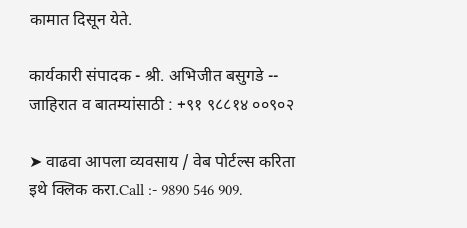कामात दिसून येते.

कार्यकारी संपादक - श्री. अभिजीत बसुगडे -- जाहिरात व बातम्यांसाठी : +९१ ९८८१४ ००९०२

➤ वाढवा आपला व्यवसाय / वेब पोर्टल्स करिता इथे क्लिक करा.Call :- 9890 546 909.